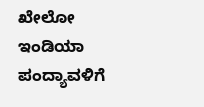ಖೇಲೋ ಇಂಡಿಯಾ ಪಂದ್ಯಾವಳಿಗೆ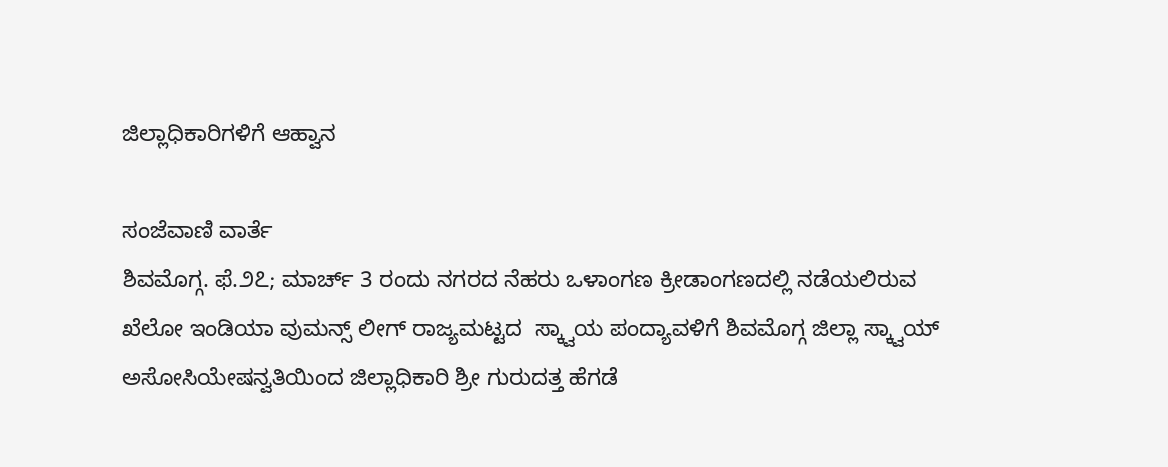ಜಿಲ್ಲಾಧಿಕಾರಿಗಳಿಗೆ ಆಹ್ವಾನ

ಸಂಜೆವಾಣಿ ವಾರ್ತೆ
ಶಿವಮೊಗ್ಗ. ಫೆ.೨೭; ಮಾರ್ಚ್ 3 ರಂದು ನಗರದ ನೆಹರು ಒಳಾಂಗಣ ಕ್ರೀಡಾಂಗಣದಲ್ಲಿ ನಡೆಯಲಿರುವ ಖೆಲೋ ಇಂಡಿಯಾ ವುಮನ್ಸ್ ಲೀಗ್ ರಾಜ್ಯಮಟ್ಟದ  ಸ್ಕ್ವಾಯ ಪಂದ್ಯಾವಳಿಗೆ ಶಿವಮೊಗ್ಗ ಜಿಲ್ಲಾ ಸ್ಕ್ವಾಯ್ ಅಸೋಸಿಯೇಷನ್ವತಿಯಿಂದ ಜಿಲ್ಲಾಧಿಕಾರಿ ಶ್ರೀ ಗುರುದತ್ತ ಹೆಗಡೆ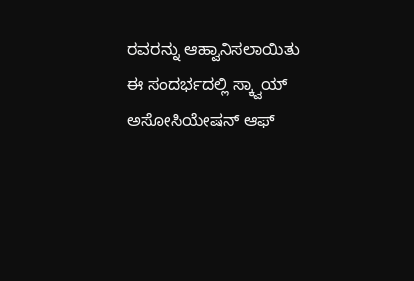ರವರನ್ನು ಆಹ್ವಾನಿಸಲಾಯಿತು ಈ ಸಂದರ್ಭದಲ್ಲಿ ಸ್ಕ್ವಾಯ್ ಅಸೋಸಿಯೇಷನ್ ಆಫ್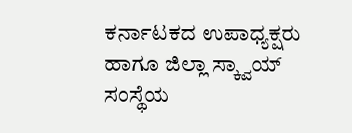ಕರ್ನಾಟಕದ ಉಪಾಧ್ಯಕ್ಷರು ಹಾಗೂ ಜಿಲ್ಲಾ ಸ್ಕ್ವಾಯ್ ಸಂಸ್ಥೆಯ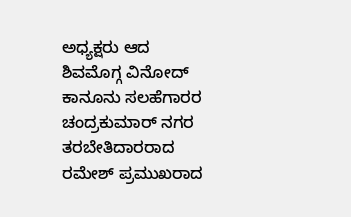ಅಧ್ಯಕ್ಷರು ಆದ ಶಿವಮೊಗ್ಗ ವಿನೋದ್ ಕಾನೂನು ಸಲಹೆಗಾರರ ಚಂದ್ರಕುಮಾರ್ ನಗರ ತರಬೇತಿದಾರರಾದ ರಮೇಶ್ ಪ್ರಮುಖರಾದ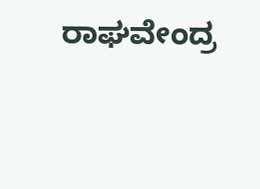ರಾಘವೇಂದ್ರ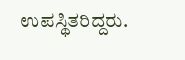ಉಪಸ್ಥಿತರಿದ್ದರು.